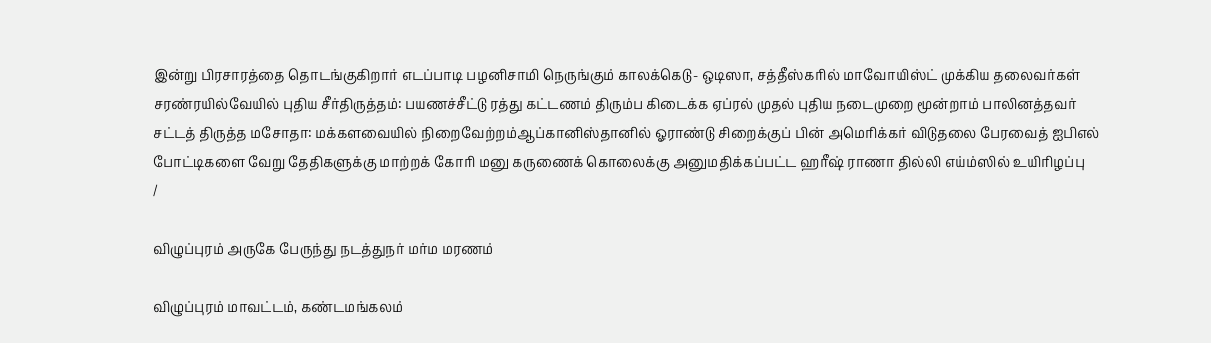இன்று பிரசாரத்தை தொடங்குகிறார் எடப்பாடி பழனிசாமி நெருங்கும் காலக்கெடு- ஒடிஸா, சத்தீஸ்கரில் மாவோயிஸ்ட் முக்கிய தலைவர்கள் சரண்ரயில்வேயில் புதிய சீர்திருத்தம்: பயணச்சீட்டு ரத்து கட்டணம் திரும்ப கிடைக்க ஏப்ரல் முதல் புதிய நடைமுறை மூன்றாம் பாலினத்தவர் சட்டத் திருத்த மசோதா: மக்களவையில் நிறைவேற்றம்ஆப்கானிஸ்தானில் ஓராண்டு சிறைக்குப் பின் அமெரிக்கர் விடுதலை பேரவைத் ஐபிஎல் போட்டிகளை வேறு தேதிகளுக்கு மாற்றக் கோரி மனு கருணைக் கொலைக்கு அனுமதிக்கப்பட்ட ஹரீஷ் ராணா தில்லி எய்ம்ஸில் உயிரிழப்பு
/

விழுப்புரம் அருகே பேருந்து நடத்துநர் மர்ம மரணம்

விழுப்புரம் மாவட்டம், கண்டமங்கலம்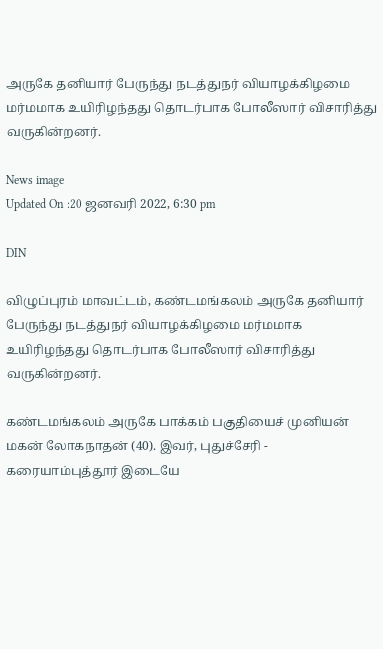அருகே தனியார் பேருந்து நடத்துநர் வியாழக்கிழமை மர்மமாக உயிரிழந்தது தொடர்பாக போலீஸார் விசாரித்து வருகின்றனர்.

News image
Updated On :20 ஜனவரி 2022, 6:30 pm

DIN

விழுப்புரம் மாவட்டம், கண்டமங்கலம் அருகே தனியார் பேருந்து நடத்துநர் வியாழக்கிழமை மர்மமாக உயிரிழந்தது தொடர்பாக போலீஸார் விசாரித்து வருகின்றனர்.

கண்டமங்கலம் அருகே பாக்கம் பகுதியைச் முனியன் மகன் லோகநாதன் (40). இவர், புதுச்சேரி - கரையாம்புத்தூர் இடையே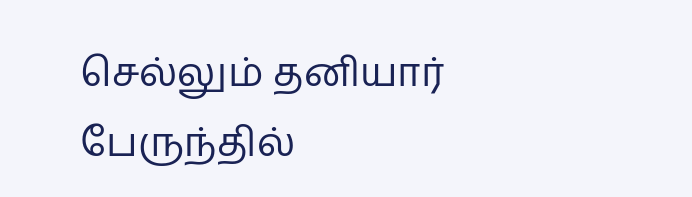செல்லும் தனியார் பேருந்தில்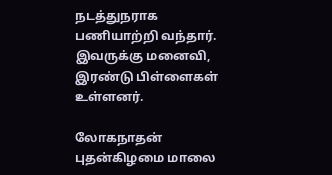நடத்துநராக பணியாற்றி வந்தார். இவருக்கு மனைவி, இரண்டு பிள்ளைகள் உள்ளனர்.

லோகநாதன் புதன்கிழமை மாலை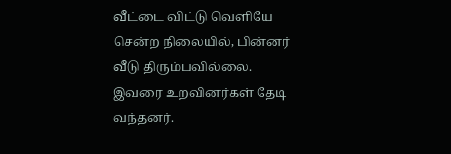வீட்டை விட்டு வெளியே சென்ற நிலையில், பின்னர் வீடு திரும்பவில்லை. இவரை உறவினர்கள் தேடி வந்தனர்.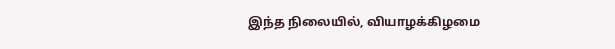இந்த நிலையில், வியாழக்கிழமை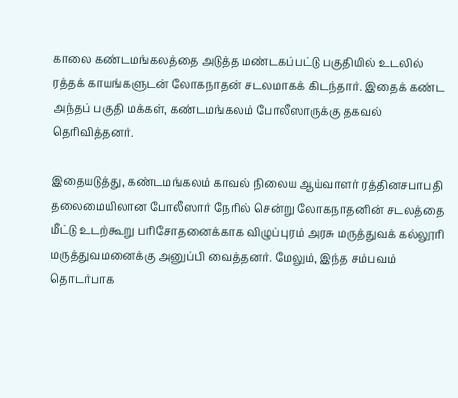காலை கண்டமங்கலத்தை அடுத்த மண்டகப்பட்டு பகுதியில் உடலில் ரத்தக் காயங்களுடன் லோகநாதன் சடலமாகக் கிடந்தார். இதைக் கண்ட அந்தப் பகுதி மக்கள், கண்டமங்கலம் போலீஸாருக்கு தகவல் தெரிவித்தனர்.

இதையடுத்து, கண்டமங்கலம் காவல் நிலைய ஆய்வாளர் ரத்தினசபாபதி தலைமையிலான போலீஸார் நேரில் சென்று லோகநாதனின் சடலத்தை மீட்டு உடற்கூறு பரிசோதனைக்காக விழுப்புரம் அரசு மருத்துவக் கல்லூரி மருத்துவமனைக்கு அனுப்பி வைத்தனர். மேலும், இந்த சம்பவம் தொடர்பாக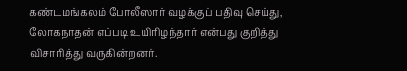கண்டமங்கலம் போலீஸார் வழக்குப் பதிவு செய்து, லோகநாதன் எப்படி உயிரிழந்தார் என்பது குறித்து விசாரித்து வருகின்றனர்.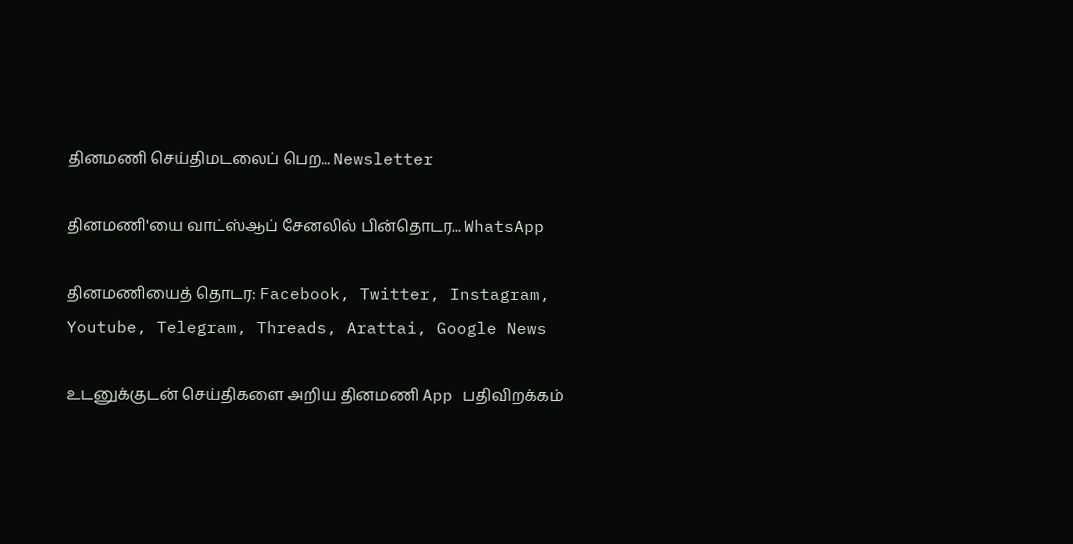தினமணி செய்திமடலைப் பெற... Newsletter

தினமணி'யை வாட்ஸ்ஆப் சேனலில் பின்தொடர... WhatsApp

தினமணியைத் தொடர: Facebook, Twitter, Instagram, Youtube, Telegram, Threads, Arattai, Google News

உடனுக்குடன் செய்திகளை அறிய தினமணி App பதிவிறக்கம்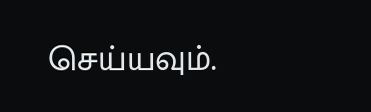செய்யவும்.